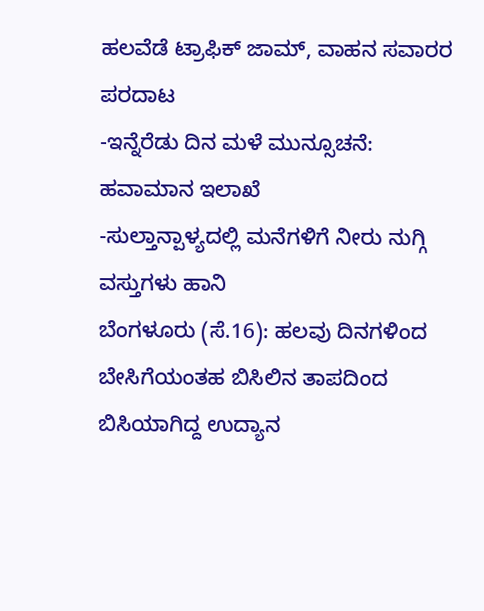ಹಲವೆಡೆ ಟ್ರಾಫಿಕ್ ಜಾಮ್, ವಾಹನ ಸವಾರರ ಪರದಾಟ
-ಇನ್ನೆರೆಡು ದಿನ ಮಳೆ ಮುನ್ಸೂಚನೆ: ಹವಾಮಾನ ಇಲಾಖೆ
-ಸುಲ್ತಾನ್ಪಾಳ್ಯದಲ್ಲಿ ಮನೆಗಳಿಗೆ ನೀರು ನುಗ್ಗಿ ವಸ್ತುಗಳು ಹಾನಿ
ಬೆಂಗಳೂರು (ಸೆ.16): ಹಲವು ದಿನಗಳಿಂದ ಬೇಸಿಗೆಯಂತಹ ಬಿಸಿಲಿನ ತಾಪದಿಂದ ಬಿಸಿಯಾಗಿದ್ದ ಉದ್ಯಾನ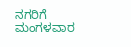ನಗರಿಗೆ ಮಂಗಳವಾರ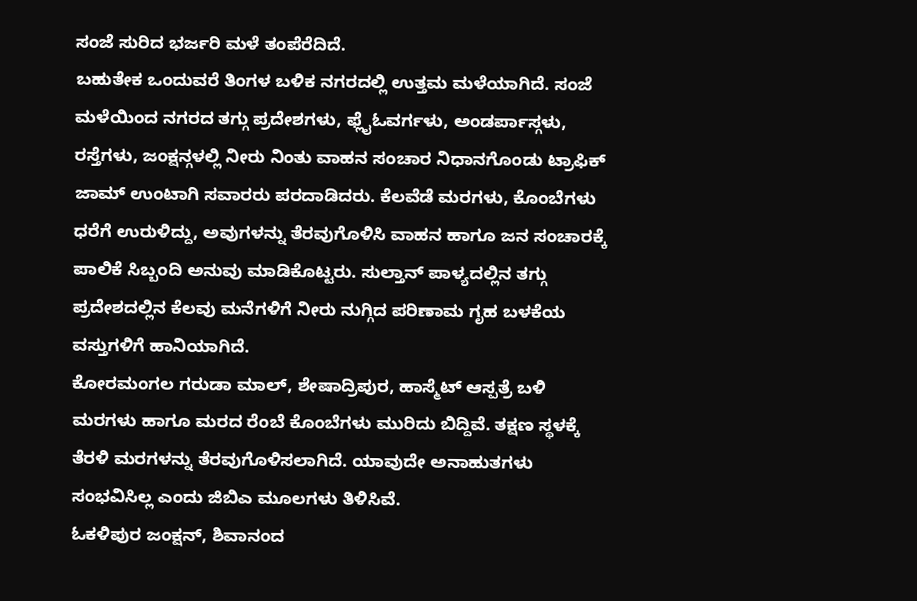ಸಂಜೆ ಸುರಿದ ಭರ್ಜರಿ ಮಳೆ ತಂಪೆರೆದಿದೆ.
ಬಹುತೇಕ ಒಂದುವರೆ ತಿಂಗಳ ಬಳಿಕ ನಗರದಲ್ಲಿ ಉತ್ತಮ ಮಳೆಯಾಗಿದೆ. ಸಂಜೆ ಮಳೆಯಿಂದ ನಗರದ ತಗ್ಗು ಪ್ರದೇಶಗಳು, ಫ್ಲೈಓವರ್ಗಳು, ಅಂಡರ್ಪಾಸ್ಗಳು, ರಸ್ತೆಗಳು, ಜಂಕ್ಷನ್ಗಳಲ್ಲಿ ನೀರು ನಿಂತು ವಾಹನ ಸಂಚಾರ ನಿಧಾನಗೊಂಡು ಟ್ರಾಫಿಕ್ ಜಾಮ್ ಉಂಟಾಗಿ ಸವಾರರು ಪರದಾಡಿದರು. ಕೆಲವೆಡೆ ಮರಗಳು, ಕೊಂಬೆಗಳು ಧರೆಗೆ ಉರುಳಿದ್ದು, ಅವುಗಳನ್ನು ತೆರವುಗೊಳಿಸಿ ವಾಹನ ಹಾಗೂ ಜನ ಸಂಚಾರಕ್ಕೆ ಪಾಲಿಕೆ ಸಿಬ್ಬಂದಿ ಅನುವು ಮಾಡಿಕೊಟ್ಟರು. ಸುಲ್ತಾನ್ ಪಾಳ್ಯದಲ್ಲಿನ ತಗ್ಗು ಪ್ರದೇಶದಲ್ಲಿನ ಕೆಲವು ಮನೆಗಳಿಗೆ ನೀರು ನುಗ್ಗಿದ ಪರಿಣಾಮ ಗೃಹ ಬಳಕೆಯ ವಸ್ತುಗಳಿಗೆ ಹಾನಿಯಾಗಿದೆ.
ಕೋರಮಂಗಲ ಗರುಡಾ ಮಾಲ್, ಶೇಷಾದ್ರಿಪುರ, ಹಾಸ್ಮೆಟ್ ಆಸ್ಪತ್ರೆ ಬಳಿ ಮರಗಳು ಹಾಗೂ ಮರದ ರೆಂಬೆ ಕೊಂಬೆಗಳು ಮುರಿದು ಬಿದ್ದಿವೆ. ತಕ್ಷಣ ಸ್ಥಳಕ್ಕೆ ತೆರಳಿ ಮರಗಳನ್ನು ತೆರವುಗೊಳಿಸಲಾಗಿದೆ. ಯಾವುದೇ ಅನಾಹುತಗಳು ಸಂಭವಿಸಿಲ್ಲ ಎಂದು ಜಿಬಿಎ ಮೂಲಗಳು ತಿಳಿಸಿವೆ.
ಓಕಳಿಪುರ ಜಂಕ್ಷನ್, ಶಿವಾನಂದ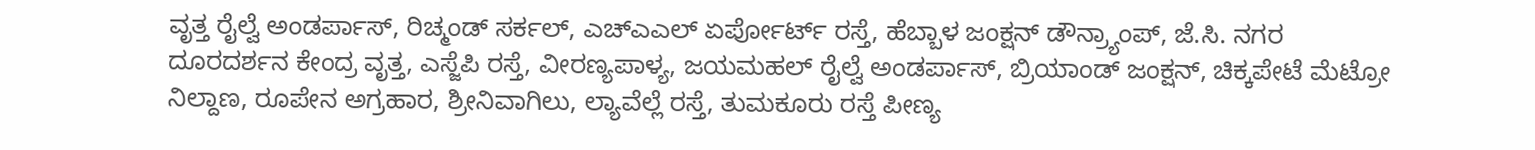ವೃತ್ತ ರೈಲ್ವೆ ಅಂಡರ್ಪಾಸ್, ರಿಚ್ಮಂಡ್ ಸರ್ಕಲ್, ಎಚ್ಎಎಲ್ ಏರ್ಪೋರ್ಟ್ ರಸ್ತೆ, ಹೆಬ್ಬಾಳ ಜಂಕ್ಷನ್ ಡೌನ್ರ್ಯಾಂಪ್, ಜೆ.ಸಿ. ನಗರ ದೂರದರ್ಶನ ಕೇಂದ್ರ ವೃತ್ತ, ಎಸ್ಜೆಪಿ ರಸ್ತೆ, ವೀರಣ್ಯಪಾಳ್ಯ, ಜಯಮಹಲ್ ರೈಲ್ವೆ ಅಂಡರ್ಪಾಸ್, ಬ್ರಿಯಾಂಡ್ ಜಂಕ್ಷನ್, ಚಿಕ್ಕಪೇಟೆ ಮೆಟ್ರೋ ನಿಲ್ದಾಣ, ರೂಪೇನ ಅಗ್ರಹಾರ, ಶ್ರೀನಿವಾಗಿಲು, ಲ್ಯಾವೆಲ್ಲೆ ರಸ್ತೆ, ತುಮಕೂರು ರಸ್ತೆ ಪೀಣ್ಯ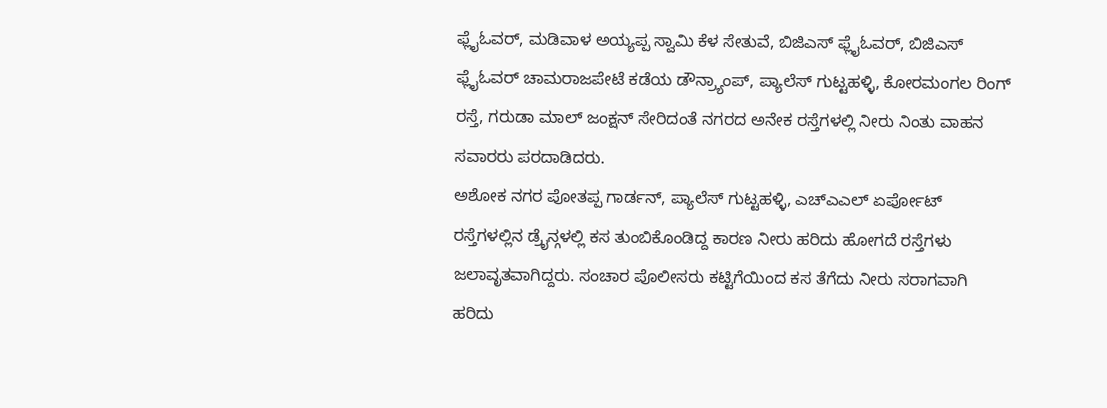ಫ್ಲೈಓವರ್, ಮಡಿವಾಳ ಅಯ್ಯಪ್ಪ ಸ್ವಾಮಿ ಕೆಳ ಸೇತುವೆ, ಬಿಜಿಎಸ್ ಫ್ಲೈಓವರ್, ಬಿಜಿಎಸ್ ಫ್ಲೈಓವರ್ ಚಾಮರಾಜಪೇಟೆ ಕಡೆಯ ಡೌನ್ರ್ಯಾಂಪ್, ಪ್ಯಾಲೆಸ್ ಗುಟ್ಟಹಳ್ಳಿ, ಕೋರಮಂಗಲ ರಿಂಗ್ ರಸ್ತೆ, ಗರುಡಾ ಮಾಲ್ ಜಂಕ್ಷನ್ ಸೇರಿದಂತೆ ನಗರದ ಅನೇಕ ರಸ್ತೆಗಳಲ್ಲಿ ನೀರು ನಿಂತು ವಾಹನ ಸವಾರರು ಪರದಾಡಿದರು.
ಅಶೋಕ ನಗರ ಪೋತಪ್ಪ ಗಾರ್ಡನ್, ಪ್ಯಾಲೆಸ್ ಗುಟ್ಟಹಳ್ಳಿ, ಎಚ್ಎಎಲ್ ಏರ್ಪೋಟ್ ರಸ್ತೆಗಳಲ್ಲಿನ ಡ್ರೈನ್ಗಳಲ್ಲಿ ಕಸ ತುಂಬಿಕೊಂಡಿದ್ದ ಕಾರಣ ನೀರು ಹರಿದು ಹೋಗದೆ ರಸ್ತೆಗಳು ಜಲಾವೃತವಾಗಿದ್ದರು. ಸಂಚಾರ ಪೊಲೀಸರು ಕಟ್ಟಿಗೆಯಿಂದ ಕಸ ತೆಗೆದು ನೀರು ಸರಾಗವಾಗಿ ಹರಿದು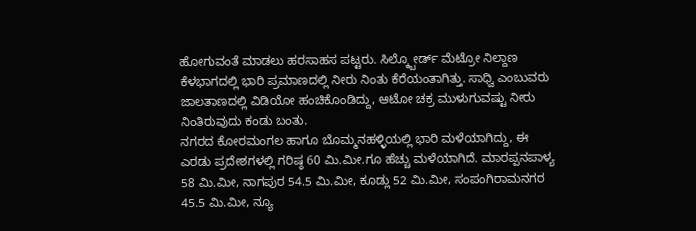ಹೋಗುವಂತೆ ಮಾಡಲು ಹರಸಾಹಸ ಪಟ್ಟರು. ಸಿಲ್ಕ್ಬೋರ್ಡ್ ಮೆಟ್ರೋ ನಿಲ್ದಾಣ ಕೆಳಭಾಗದಲ್ಲಿ ಭಾರಿ ಪ್ರಮಾಣದಲ್ಲಿ ನೀರು ನಿಂತು ಕೆರೆಯಂತಾಗಿತ್ತು. ಸಾಧ್ವಿ ಎಂಬುವರು ಜಾಲತಾಣದಲ್ಲಿ ವಿಡಿಯೋ ಹಂಚಿಕೊಂಡಿದ್ದು, ಆಟೋ ಚಕ್ರ ಮುಳುಗುವಷ್ಟು ನೀರು ನಿಂತಿರುವುದು ಕಂಡು ಬಂತು.
ನಗರದ ಕೋರಮಂಗಲ ಹಾಗೂ ಬೊಮ್ಮನಹಳ್ಳಿಯಲ್ಲಿ ಭಾರಿ ಮಳೆಯಾಗಿದ್ದು, ಈ ಎರಡು ಪ್ರದೇಶಗಳಲ್ಲಿ ಗರಿಷ್ಠ 60 ಮಿ.ಮೀ.ಗೂ ಹೆಚ್ಚು ಮಳೆಯಾಗಿದೆ. ಮಾರಪ್ಪನಪಾಳ್ಯ 58 ಮಿ.ಮೀ, ನಾಗಪುರ 54.5 ಮಿ.ಮೀ, ಕೂಡ್ಲು 52 ಮಿ.ಮೀ, ಸಂಪಂಗಿರಾಮನಗರ 45.5 ಮಿ.ಮೀ, ನ್ಯೂ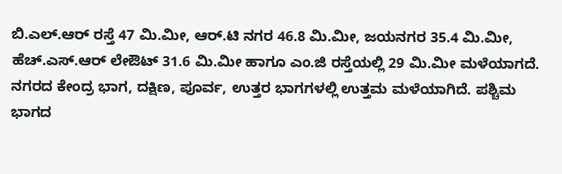ಬಿ.ಎಲ್.ಆರ್ ರಸ್ತೆ 47 ಮಿ.ಮೀ, ಆರ್.ಟಿ ನಗರ 46.8 ಮಿ.ಮೀ, ಜಯನಗರ 35.4 ಮಿ.ಮೀ, ಹೆಚ್.ಎಸ್.ಆರ್ ಲೇಔಟ್ 31.6 ಮಿ.ಮೀ ಹಾಗೂ ಎಂ.ಜಿ ರಸ್ತೆಯಲ್ಲಿ 29 ಮಿ.ಮೀ ಮಳೆಯಾಗದೆ. ನಗರದ ಕೇಂದ್ರ ಭಾಗ, ದಕ್ಷಿಣ, ಪೂರ್ವ, ಉತ್ತರ ಭಾಗಗಳಲ್ಲಿ ಉತ್ತಮ ಮಳೆಯಾಗಿದೆ. ಪಶ್ಚಿಮ ಭಾಗದ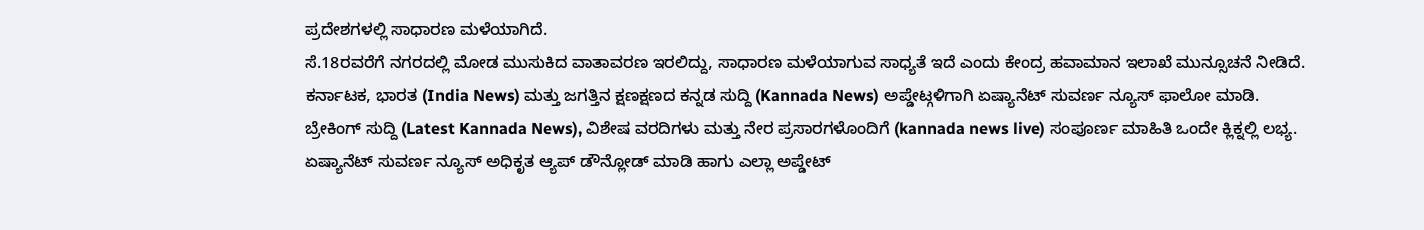ಪ್ರದೇಶಗಳಲ್ಲಿ ಸಾಧಾರಣ ಮಳೆಯಾಗಿದೆ.
ಸೆ.18ರವರೆಗೆ ನಗರದಲ್ಲಿ ಮೋಡ ಮುಸುಕಿದ ವಾತಾವರಣ ಇರಲಿದ್ದು, ಸಾಧಾರಣ ಮಳೆಯಾಗುವ ಸಾಧ್ಯತೆ ಇದೆ ಎಂದು ಕೇಂದ್ರ ಹವಾಮಾನ ಇಲಾಖೆ ಮುನ್ಸೂಚನೆ ನೀಡಿದೆ.
ಕರ್ನಾಟಕ, ಭಾರತ (India News) ಮತ್ತು ಜಗತ್ತಿನ ಕ್ಷಣಕ್ಷಣದ ಕನ್ನಡ ಸುದ್ದಿ (Kannada News) ಅಪ್ಡೇಟ್ಗಳಿಗಾಗಿ ಏಷ್ಯಾನೆಟ್ ಸುವರ್ಣ ನ್ಯೂಸ್ ಫಾಲೋ ಮಾಡಿ. ಬ್ರೇಕಿಂಗ್ ಸುದ್ದಿ (Latest Kannada News), ವಿಶೇಷ ವರದಿಗಳು ಮತ್ತು ನೇರ ಪ್ರಸಾರಗಳೊಂದಿಗೆ (kannada news live) ಸಂಪೂರ್ಣ ಮಾಹಿತಿ ಒಂದೇ ಕ್ಲಿಕ್ನಲ್ಲಿ ಲಭ್ಯ. ಏಷ್ಯಾನೆಟ್ ಸುವರ್ಣ ನ್ಯೂಸ್ ಅಧಿಕೃತ ಆ್ಯಪ್ ಡೌನ್ಲೋಡ್ ಮಾಡಿ ಹಾಗು ಎಲ್ಲಾ ಅಪ್ಡೇಟ್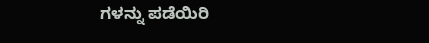ಗಳನ್ನು ಪಡೆಯಿರಿ